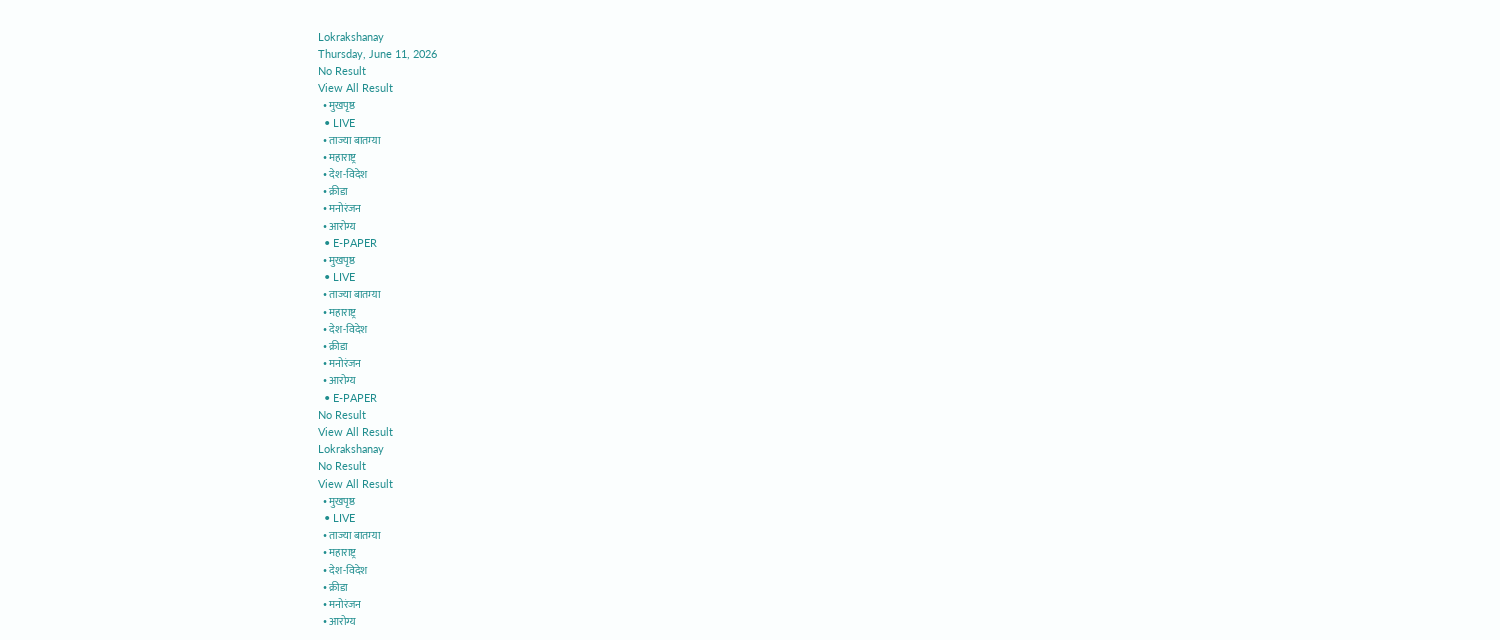Lokrakshanay
Thursday, June 11, 2026
No Result
View All Result
  • मुखपृष्ठ
  • LIVE
  • ताज्या बातम्या
  • महाराष्ट्र
  • देश-विदेश
  • क्रीडा
  • मनोरंजन
  • आरोग्य
  • E-PAPER
  • मुखपृष्ठ
  • LIVE
  • ताज्या बातम्या
  • महाराष्ट्र
  • देश-विदेश
  • क्रीडा
  • मनोरंजन
  • आरोग्य
  • E-PAPER
No Result
View All Result
Lokrakshanay
No Result
View All Result
  • मुखपृष्ठ
  • LIVE
  • ताज्या बातम्या
  • महाराष्ट्र
  • देश-विदेश
  • क्रीडा
  • मनोरंजन
  • आरोग्य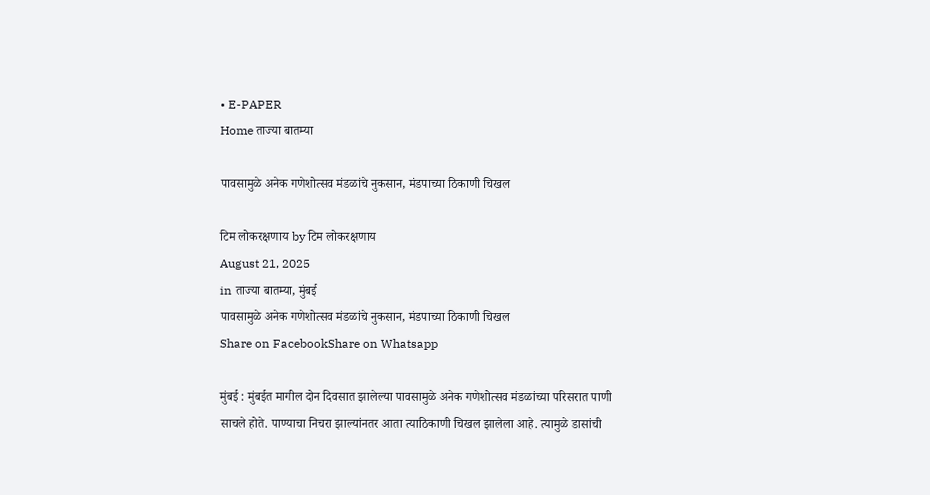• E-PAPER
Home ताज्या बातम्या

पावसामुळे अनेक गणेशोत्सव मंडळांचे नुकसान, मंडपाच्या ठिकाणी चिखल

टिम लोकरक्षणाय by टिम लोकरक्षणाय
August 21, 2025
in ताज्या बातम्या, मुंबई
पावसामुळे अनेक गणेशोत्सव मंडळांचे नुकसान, मंडपाच्या ठिकाणी चिखल
Share on FacebookShare on Whatsapp

मुंबई : मुंबईत मागील दोन दिवसात झालेल्या पावसामुळे अनेक गणेशोत्सव मंडळांच्या परिसरात पाणी साचले होते. पाण्याचा निचरा झाल्यांनतर आता त्याठिकाणी चिखल झालेला आहे. त्यामुळे डासांची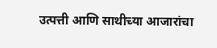उत्पत्ती आणि साथीच्या आजारांचा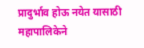प्रादुर्भाव होऊ नयेत यासाठी महापालिकेने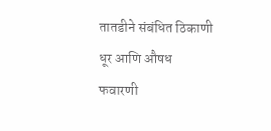तातडीने संबंधित ठिकाणी धूर आणि औषध फवारणी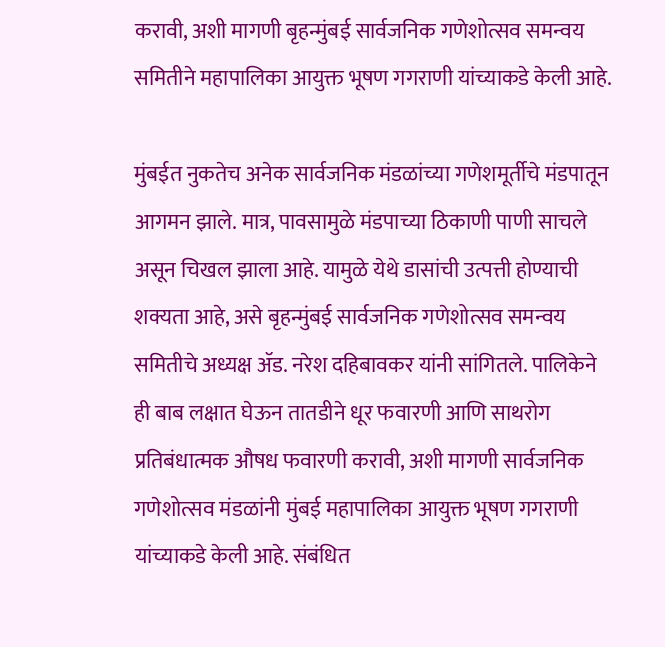करावी, अशी मागणी बृहन्मुंबई सार्वजनिक गणेशोत्सव समन्वय समितीने महापालिका आयुक्त भूषण गगराणी यांच्याकडे केली आहे.

मुंबईत नुकतेच अनेक सार्वजनिक मंडळांच्या गणेशमूर्तीचे मंडपातून आगमन झाले. मात्र, पावसामुळे मंडपाच्या ठिकाणी पाणी साचले असून चिखल झाला आहे. यामुळे येथे डासांची उत्पत्ती होण्याची शक्यता आहे, असे बृहन्मुंबई सार्वजनिक गणेशोत्सव समन्वय समितीचे अध्यक्ष ॲड. नरेश दहिबावकर यांनी सांगितले. पालिकेने ही बाब लक्षात घेऊन तातडीने धूर फवारणी आणि साथरोग प्रतिबंधात्मक औषध फवारणी करावी, अशी मागणी सार्वजनिक गणेशोत्सव मंडळांनी मुंबई महापालिका आयुक्त भूषण गगराणी यांच्याकडे केली आहे. संबंधित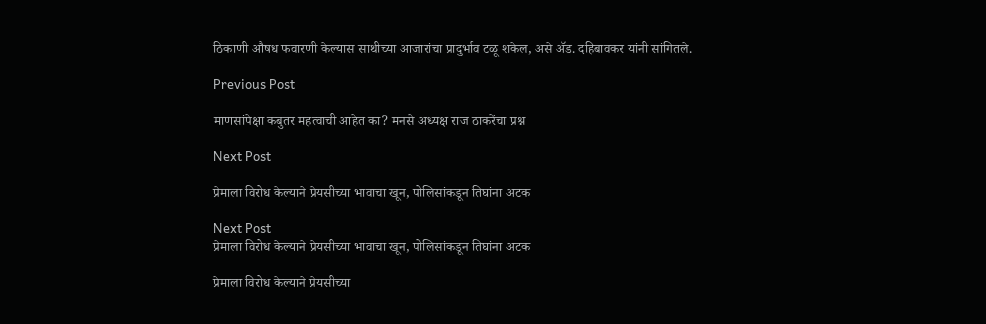ठिकाणी औषध फवारणी केल्यास साथीच्या आजारांचा प्रादुर्भाव टळू शकेल, असे ॲड. दहिबावकर यांनी सांगितले.

Previous Post

माणसांपेक्षा कबुतर महत्वाची आहेत का? मनसे अध्यक्ष राज ठाकरेंचा प्रश्न

Next Post

प्रेमाला विरोध केल्याने प्रेयसीच्या भावाचा खून, पोलिसांकडून तिघांना अटक

Next Post
प्रेमाला विरोध केल्याने प्रेयसीच्या भावाचा खून, पोलिसांकडून तिघांना अटक

प्रेमाला विरोध केल्याने प्रेयसीच्या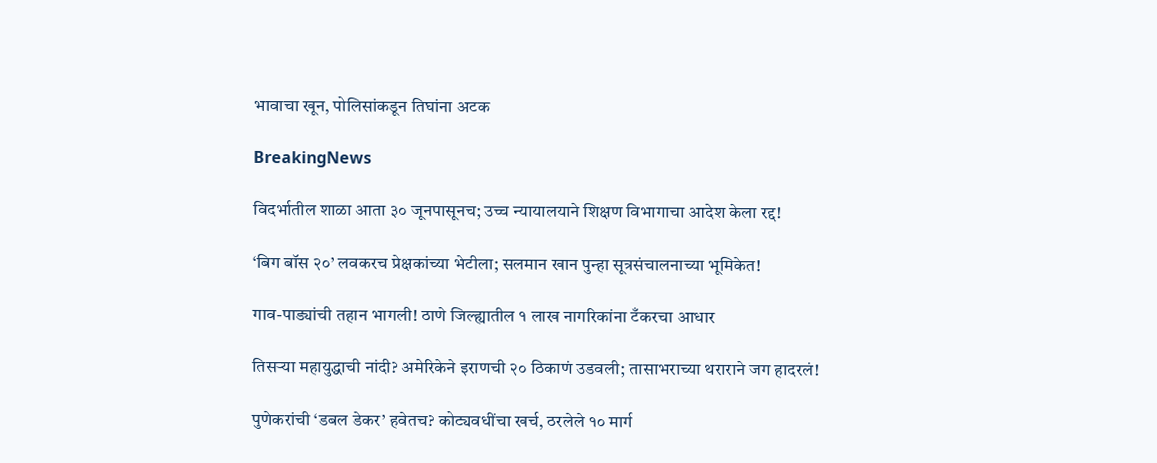भावाचा खून, पोलिसांकडून तिघांना अटक

BreakingNews

विदर्भातील शाळा आता ३० जूनपासूनच; उच्च न्यायालयाने शिक्षण विभागाचा आदेश केला रद्द!

‘बिग बॉस २०’ लवकरच प्रेक्षकांच्या भेटीला; सलमान खान पुन्हा सूत्रसंचालनाच्या भूमिकेत!

गाव-पाड्यांची तहान भागली! ठाणे जिल्ह्यातील १ लाख नागरिकांना टँकरचा आधार

तिसऱ्या महायुद्धाची नांदी? अमेरिकेने इराणची २० ठिकाणं उडवली; तासाभराच्या थराराने जग हादरलं!

पुणेकरांची ‘डबल डेकर’ हवेतच? कोट्यवधींचा खर्च, ठरलेले १० मार्ग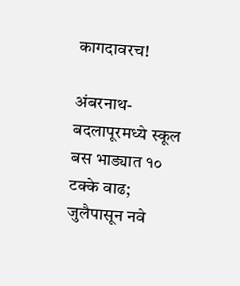कागदावरच!

अंबरनाथ-बदलापूरमध्ये स्कूल बस भाड्यात १० टक्के वाढ; जुलैपासून नवे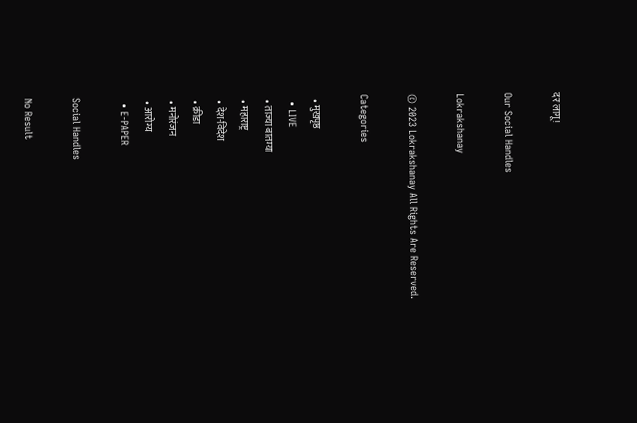दर लागू!

Our Social Handles

Lokrakshanay

© 2023 Lokrakshanay All Rights Are Reserved.

Categories

  • मुखपृष्ठ
  • LIVE
  • ताज्या बातम्या
  • महाराष्ट्र
  • देश-विदेश
  • क्रीडा
  • मनोरंजन
  • आरोग्य
  • E-PAPER

Social Handles

No Result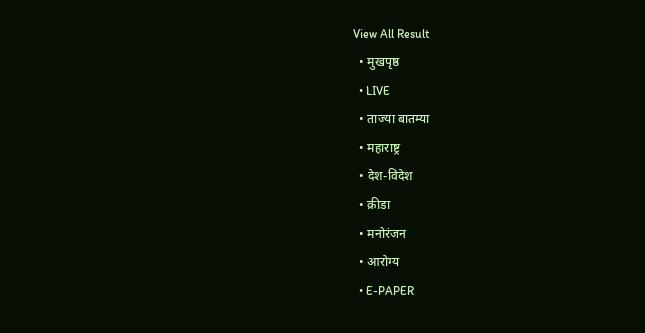View All Result
  • मुखपृष्ठ
  • LIVE
  • ताज्या बातम्या
  • महाराष्ट्र
  • देश-विदेश
  • क्रीडा
  • मनोरंजन
  • आरोग्य
  • E-PAPER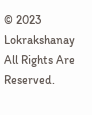© 2023 Lokrakshanay All Rights Are Reserved.